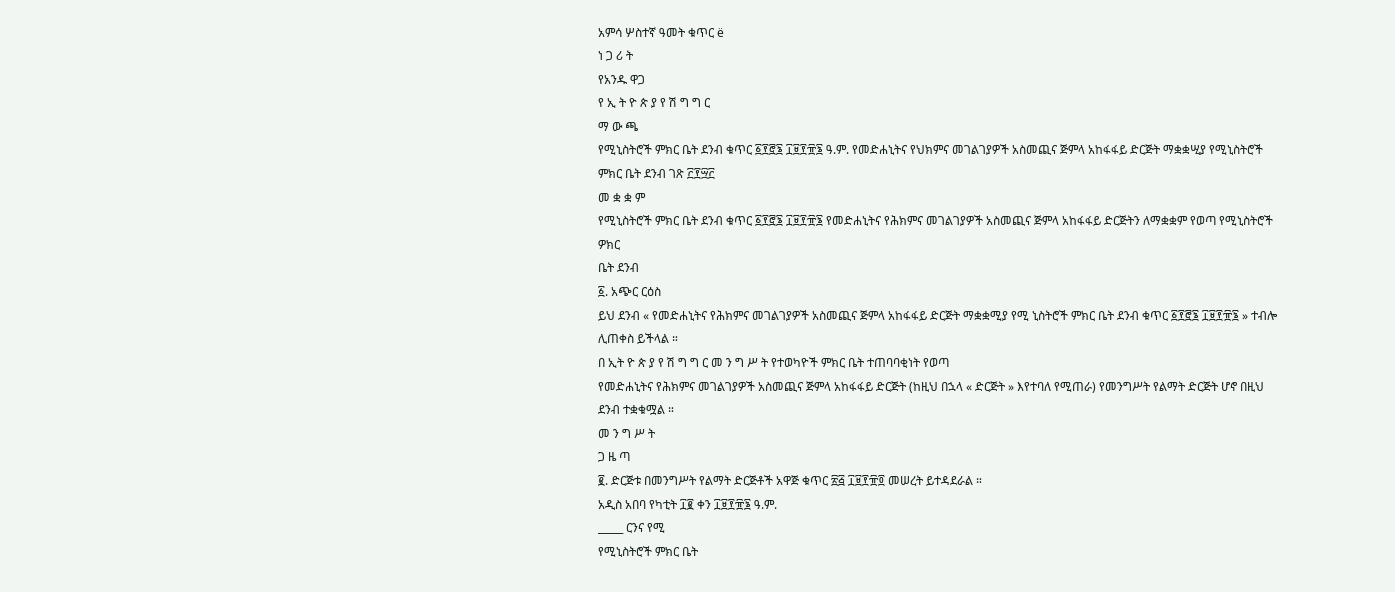አምሳ ሦስተኛ ዓመት ቁጥር ë
ነ ጋ ሪ ት
የአንዱ ዋጋ
የ ኢ ት ዮ ጵ ያ የ ሽ ግ ግ ር
ማ ው ጫ
የሚኒስትሮች ምክር ቤት ደንብ ቁጥር ፩፻፸፮ ፲፱፻፹፮ ዓ.ም. የመድሐኒትና የህክምና መገልገያዎች አስመጪና ጅምላ አከፋፋይ ድርጅት ማቋቋሢያ የሚኒስትሮች ምክር ቤት ደንብ ገጽ ፫፻፵፫
መ ቋ ቋ ም
የሚኒስትሮች ምክር ቤት ደንብ ቁጥር ፩፻፸፮ ፲፱፻፹፮ የመድሐኒትና የሕክምና መገልገያዎች አስመጪና ጅምላ አከፋፋይ ድርጅትን ለማቋቋም የወጣ የሚኒስትሮች ዎክር
ቤት ደንብ
፩. አጭር ርዕስ
ይህ ደንብ « የመድሐኒትና የሕክምና መገልገያዎች አስመጪና ጅምላ አከፋፋይ ድርጅት ማቋቋሚያ የሚ ኒስትሮች ምክር ቤት ደንብ ቁጥር ፩፻፸፮ ፲፱፻፹፮ » ተብሎ ሊጠቀስ ይችላል ።
በ ኢት ዮ ጵ ያ የ ሽ ግ ግ ር መ ን ግ ሥ ት የተወካዮች ምክር ቤት ተጠባባቂነት የወጣ
የመድሐኒትና የሕክምና መገልገያዎች አስመጪና ጅምላ አከፋፋይ ድርጅት (ከዚህ በኋላ « ድርጅት » እየተባለ የሚጠራ) የመንግሥት የልማት ድርጅት ሆኖ በዚህ ደንብ ተቋቁሟል ።
መ ን ግ ሥ ት
ጋ ዜ ጣ
፪. ድርጅቱ በመንግሥት የልማት ድርጅቶች አዋጅ ቁጥር ፳፭ ፲፱፻፹፬ መሠረት ይተዳደራል ።
አዲስ አበባ የካቲት ፲፪ ቀን ፲፱፻፹፮ ዓ.ም.
_____ ርንና የሚ
የሚኒስትሮች ምክር ቤት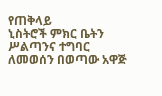የጠቅላይ
ኒስትሮች ምክር ቤትን ሥልጣንና ተግባር ለመወሰን በወጣው አዋጅ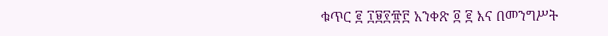ቁጥር ፪ ፲፱፻፹፫ አንቀጽ ፬ ፪ እና በመንግሥት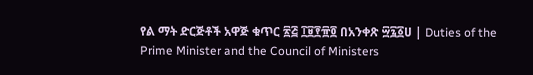የል ማት ድርጅቶች አዋጅ ቁጥር ፳፭ ፲፱፻፹፬ በአንቀጽ ፵፯፩ሀ | Duties of the Prime Minister and the Council of Ministers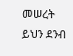መሠረት ይህን ደንብ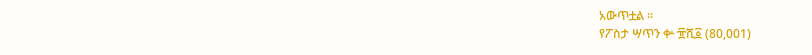አውጥቷል ።
የፖስታ ሣጥን ቍ ፹ሺ፩ (80,001)